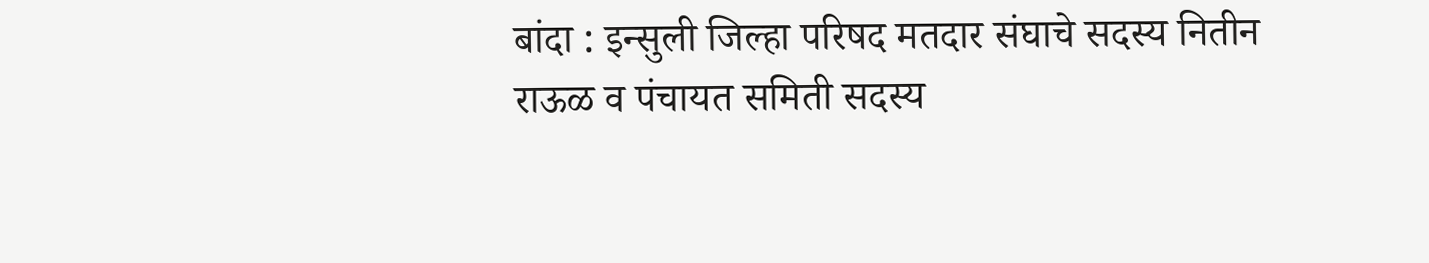बांदा : इन्सुली जिल्हा परिषद मतदार संघाचे सदस्य नितीन राऊळ व पंचायत समिती सदस्य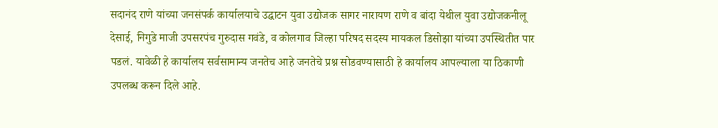सदानंद राणे यांच्या जनसंपर्क कार्यालयाचे उद्घाटन युवा उद्योजक सागर नारायण राणे व बांदा येथील युवा उद्योजकनीलू देसाई, निगुडे माजी उपसरपंच गुरुदास गवंडे, व कोलगाव जिल्हा परिषद सदस्य मायकल डिसोझा यांच्या उपस्थितीत पार पडलं. यावेळी हे कार्यालय सर्वसामान्य जनतेच आहे जनतेचे प्रश्न सोडवण्यासाठी हे कार्यालय आपल्याला या ठिकाणी उपलब्ध करून दिले आहे.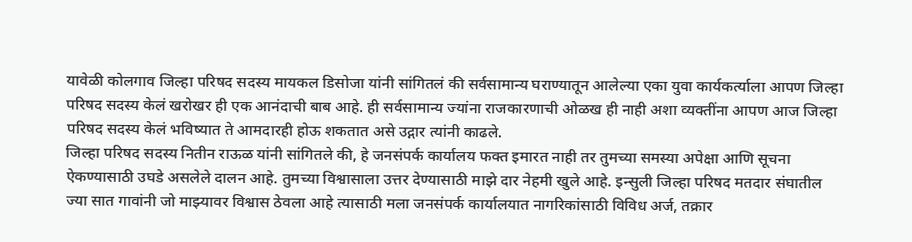यावेळी कोलगाव जिल्हा परिषद सदस्य मायकल डिसोजा यांनी सांगितलं की सर्वसामान्य घराण्यातून आलेल्या एका युवा कार्यकर्त्याला आपण जिल्हा परिषद सदस्य केलं खरोखर ही एक आनंदाची बाब आहे. ही सर्वसामान्य ज्यांना राजकारणाची ओळख ही नाही अशा व्यक्तींना आपण आज जिल्हा परिषद सदस्य केलं भविष्यात ते आमदारही होऊ शकतात असे उद्गार त्यांनी काढले.
जिल्हा परिषद सदस्य नितीन राऊळ यांनी सांगितले की, हे जनसंपर्क कार्यालय फक्त इमारत नाही तर तुमच्या समस्या अपेक्षा आणि सूचना ऐकण्यासाठी उघडे असलेले दालन आहे. तुमच्या विश्वासाला उत्तर देण्यासाठी माझे दार नेहमी खुले आहे. इन्सुली जिल्हा परिषद मतदार संघातील ज्या सात गावांनी जो माझ्यावर विश्वास ठेवला आहे त्यासाठी मला जनसंपर्क कार्यालयात नागरिकांसाठी विविध अर्ज, तक्रार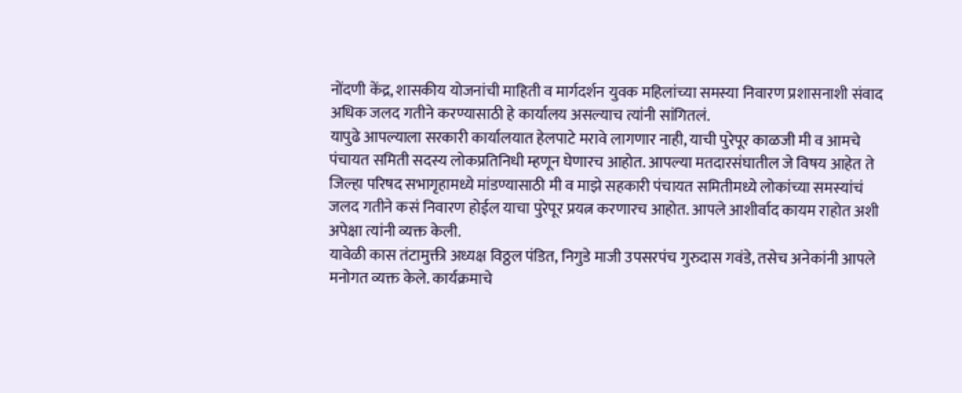नोंदणी केंद्र, शासकीय योजनांची माहिती व मार्गदर्शन युवक महिलांच्या समस्या निवारण प्रशासनाशी संवाद अधिक जलद गतीने करण्यासाठी हे कार्यालय असल्याच त्यांनी सांगितलं.
यापुढे आपल्याला सरकारी कार्यालयात हेलपाटे मरावे लागणार नाही, याची पुरेपूर काळजी मी व आमचे पंचायत समिती सदस्य लोकप्रतिनिधी म्हणून घेणारच आहोत. आपल्या मतदारसंघातील जे विषय आहेत ते जिल्हा परिषद सभागृहामध्ये मांडण्यासाठी मी व माझे सहकारी पंचायत समितीमध्ये लोकांच्या समस्यांचं जलद गतीने कसं निवारण होईल याचा पुरेपूर प्रयत्न करणारच आहोत. आपले आशीर्वाद कायम राहोत अशी अपेक्षा त्यांनी व्यक्त केली.
यावेळी कास तंटामुक्ती अध्यक्ष विठ्ठल पंडित, निगुडे माजी उपसरपंच गुरुदास गवंडे, तसेच अनेकांनी आपले मनोगत व्यक्त केले. कार्यक्रमाचे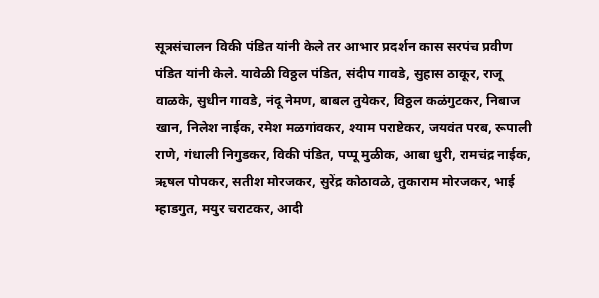सूत्रसंचालन विकी पंडित यांनी केले तर आभार प्रदर्शन कास सरपंच प्रवीण पंडित यांनी केले. यावेळी विठ्ठल पंडित, संदीप गावडे, सुहास ठाकूर, राजू वाळके, सुधीन गावडे, नंदू नेमण, बाबल तुयेकर, विठ्ठल कळंगुटकर, निबाज खान, निलेश नाईक, रमेश मळगांवकर, श्याम पराष्टेकर, जयवंत परब, रूपाली राणे, गंधाली निगुडकर, विकी पंडित, पप्पू मुळीक, आबा धुरी, रामचंद्र नाईक, ऋषल पोपकर, सतीश मोरजकर, सुरेंद्र कोठावळे, तुकाराम मोरजकर, भाई म्हाडगुत, मयुर चराटकर, आदी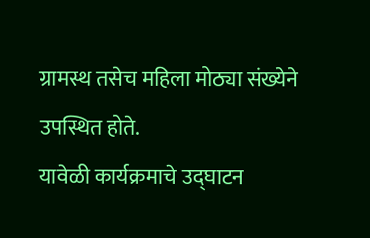ग्रामस्थ तसेच महिला मोठ्या संख्येने उपस्थित होते.
यावेळी कार्यक्रमाचे उद्घाटन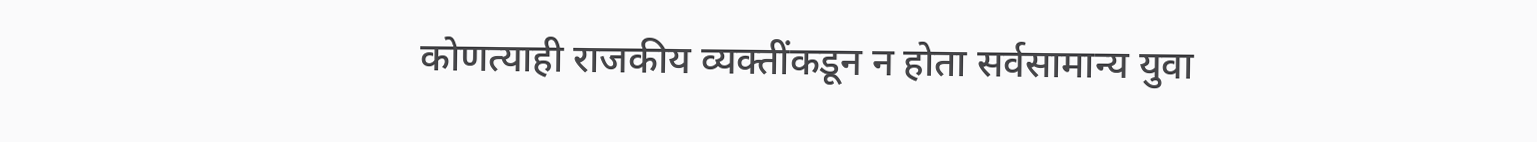कोणत्याही राजकीय व्यक्तींकडून न होता सर्वसामान्य युवा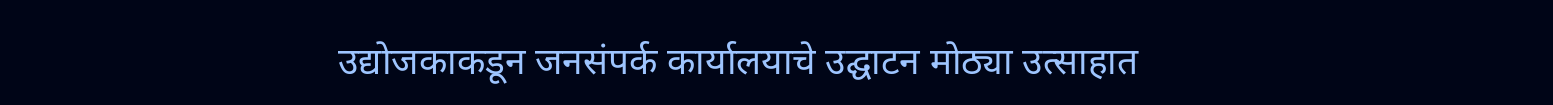उद्योजकाकडून जनसंपर्क कार्यालयाचे उद्घाटन मोठ्या उत्साहात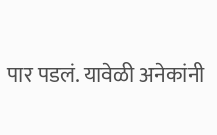पार पडलं. यावेळी अनेकांनी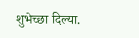शुभेच्छा दिल्या.